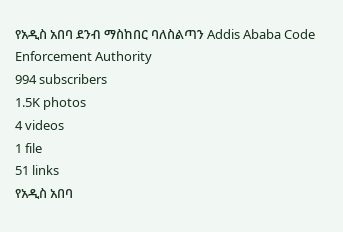የአዲስ አበባ ደንብ ማስከበር ባለስልጣን Addis Ababa Code Enforcement Authority
994 subscribers
1.5K photos
4 videos
1 file
51 links
የአዲስ አበባ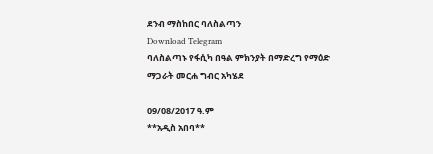ደንብ ማስከበር ባለስልጣን
Download Telegram
ባለስልጣኑ የፋሲካ በዓል ምክንያት በማድረግ የማዕድ ማጋራት መርሐ ግብር አካሄደ

09/08/2017 ዓ.ም
**አዲስ አበባ**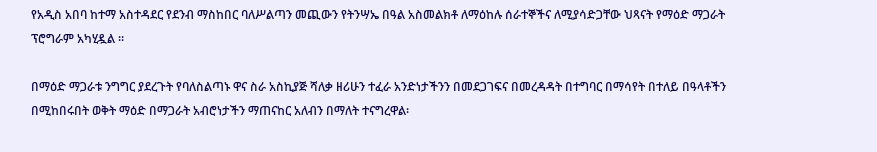የአዲስ አበባ ከተማ አስተዳደር የደንብ ማስከበር ባለሥልጣን መጪውን የትንሣኤ በዓል አስመልክቶ ለማዕከሉ ሰራተኞችና ለሚያሳድጋቸው ህጻናት የማዕድ ማጋራት ፕሮግራም አካሂዷል ።

በማዕድ ማጋራቱ ንግግር ያደረጉት የባለስልጣኑ ዋና ስራ አስኪያጅ ሻለቃ ዘሪሁን ተፈራ አንድነታችንን በመደጋገፍና በመረዳዳት በተግባር በማሳየት በተለይ በዓላቶችን በሚከበሩበት ወቅት ማዕድ በማጋራት አብሮነታችን ማጠናከር አለብን በማለት ተናግረዋል፡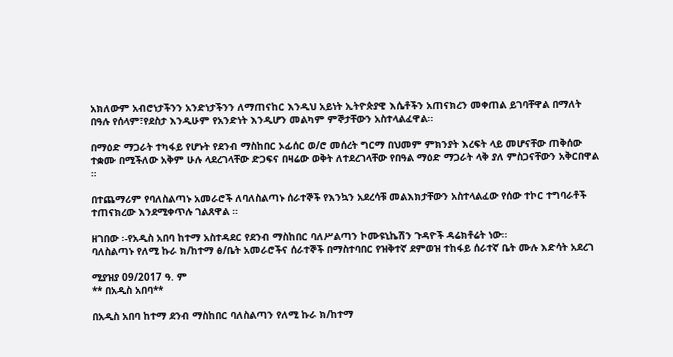አክለውም አብሮነታችንን አንድነታችንን ለማጠናከር እንዲህ አይነት ኢትዮጵያዊ እሴቶችን አጠናክረን መቀጠል ይገባቸዋል በማለት በዓሉ የሰላም፣የደስታ እንዲሁም የአንድነት እንዲሆን መልካም ምኞታቸውን አስተላልፈዋል፡፡

በማዕድ ማጋራት ተካፋይ የሆኑት የደንብ ማስከበር ኦፊሰር ወ/ሮ መሰረት ግርማ በህመም ምክንያት እረፍት ላይ መሆናቸው ጠቅሰው ተቋሙ በሚችለው አቅም ሁሉ ላደረገላቸው ድጋፍና በዛሬው ወቅት ለተደረገላቸው የበዓል ማዕድ ማጋራት ላቅ ያለ ምስጋናቸውን አቅርበዋል ።

በተጨማሪም የባለስልጣኑ አመራሮች ለባለስልጣኑ ሰራተኞች የእንኳን አደረሳቹ መልእክታቸውን አስተላልፈው የሰው ተኮር ተግባራቶች ተጠናክረው እንደሚቀጥሉ ገልጸዋል ።

ዘገበው ፡-የአዲስ አበባ ከተማ አስተዳደር የደንብ ማስከበር ባለሥልጣን ኮሙዩኒኬሽን ጉዳዮች ዳሬክቶሬት ነው፡፡
ባለስልጣኑ የለሚ ኩራ ክ/ከተማ ፅ/ቤት አመራሮችና ሰራተኞች በማስተባበር የዝቅተኛ ደምወዝ ተከፋይ ሰራተኛ ቤት ሙሉ እድሳት አደረገ

ሚያዝያ 09/2017 ዓ. ም
** በአዲስ አበባ**

በአዲስ አበባ ከተማ ደንብ ማስከበር ባለስልጣን የለሚ ኩራ ክ/ከተማ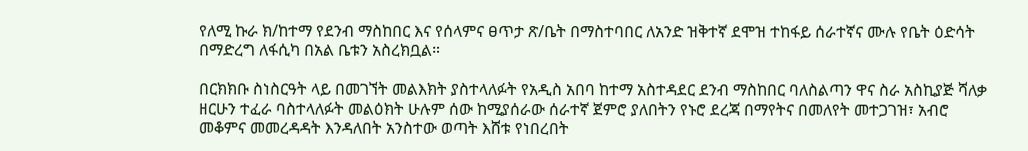የለሚ ኩራ ክ/ከተማ የደንብ ማስከበር እና የሰላምና ፀጥታ ጽ/ቤት በማስተባበር ለአንድ ዝቅተኛ ደሞዝ ተከፋይ ሰራተኛና ሙሉ የቤት ዕድሳት በማድረግ ለፋሲካ በአል ቤቱን አስረክቧል።

በርክክቡ ስነስርዓት ላይ በመገኘት መልእክት ያስተላለፉት የአዲስ አበባ ከተማ አስተዳደር ደንብ ማስከበር ባለስልጣን ዋና ስራ አስኪያጅ ሻለቃ ዘርሁን ተፈራ ባስተላለፉት መልዕክት ሁሉም ሰው ከሚያሰራው ሰራተኛ ጀምሮ ያለበትን የኑሮ ደረጃ በማየትና በመለየት መተጋገዝ፣ አብሮ መቆምና መመረዳዳት እንዳለበት አንስተው ወጣት እሸቱ የነበረበት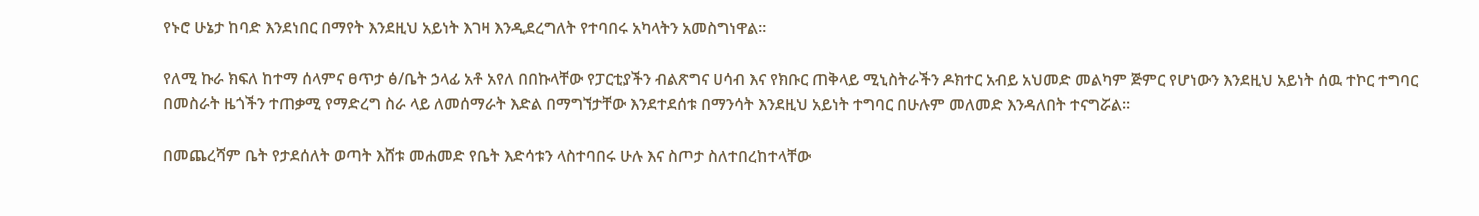የኑሮ ሁኔታ ከባድ እንደነበር በማየት እንደዚህ አይነት እገዛ እንዲደረግለት የተባበሩ አካላትን አመስግነዋል።

የለሚ ኩራ ክፍለ ከተማ ሰላምና ፀጥታ ፅ/ቤት ኃላፊ አቶ አየለ በበኩላቸው የፓርቲያችን ብልጽግና ሀሳብ እና የክቡር ጠቅላይ ሚኒስትራችን ዶክተር አብይ አህመድ መልካም ጅምር የሆነውን እንደዚህ አይነት ሰዉ ተኮር ተግባር በመስራት ዜጎችን ተጠቃሚ የማድረግ ስራ ላይ ለመሰማራት እድል በማግኘታቸው እንደተደሰቱ በማንሳት እንደዚህ አይነት ተግባር በሁሉም መለመድ እንዳለበት ተናግሯል።

በመጨረሻም ቤት የታደሰለት ወጣት እሸቱ መሐመድ የቤት እድሳቱን ላስተባበሩ ሁሉ እና ስጦታ ስለተበረከተላቸው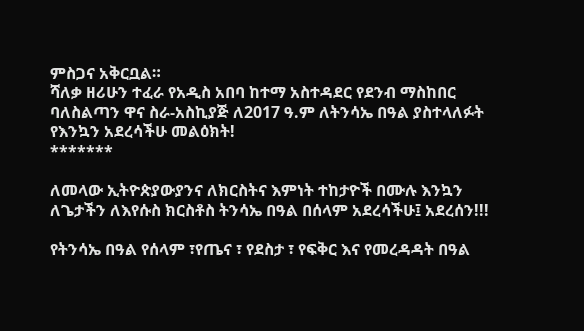ምስጋና አቅርቧል።
ሻለቃ ዘሪሁን ተፈራ የአዲስ አበባ ከተማ አስተዳደር የደንብ ማስከበር ባለስልጣን ዋና ስራ-አስኪያጅ ለ2017 ዓ.ም ለትንሳኤ በዓል ያስተላለፉት የእንኳን አደረሳችሁ መልዕክት!
*******

ለመላው ኢትዮጵያውያንና ለክርስትና እምነት ተከታዮች በሙሉ እንኳን ለጌታችን ለእየሱስ ክርስቶስ ትንሳኤ በዓል በሰላም አደረሳችሁ፤ አደረሰን!!!

የትንሳኤ በዓል የሰላም ፣የጤና ፣ የደስታ ፣ የፍቅር እና የመረዳዳት በዓል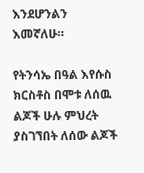እንደሆንልን እመኛለሁ።

የትንሳኤ በዓል እየሱስ ክርስቶስ በሞቱ ለሰዉ ልጆች ሁሉ ምህረት ያስገኘበት ለሰው ልጆች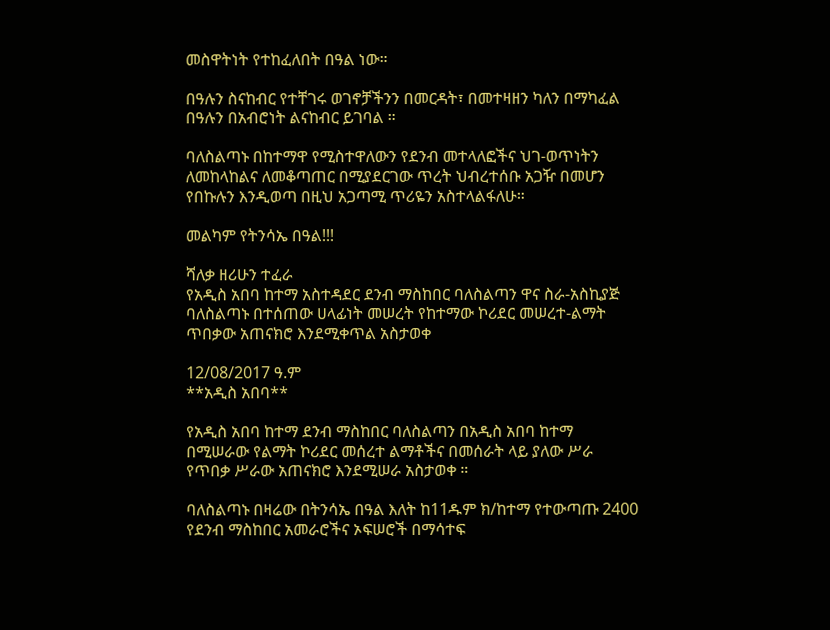መስዋትነት የተከፈለበት በዓል ነው።

በዓሉን ስናከብር የተቸገሩ ወገኖቻችንን በመርዳት፣ በመተዛዘን ካለን በማካፈል በዓሉን በአብሮነት ልናከብር ይገባል ።

ባለስልጣኑ በከተማዋ የሚስተዋለውን የደንብ መተላለፎችና ህገ-ወጥነትን ለመከላከልና ለመቆጣጠር በሚያደርገው ጥረት ህብረተሰቡ አጋዥ በመሆን የበኩሉን እንዲወጣ በዚህ አጋጣሚ ጥሪዬን አስተላልፋለሁ።

መልካም የትንሳኤ በዓል!!!

ሻለቃ ዘሪሁን ተፈራ
የአዲስ አበባ ከተማ አስተዳደር ደንብ ማስከበር ባለስልጣን ዋና ስራ-አስኪያጅ
ባለስልጣኑ በተሰጠው ሀላፊነት መሠረት የከተማው ኮሪደር መሠረተ-ልማት ጥበቃው አጠናክሮ እንደሚቀጥል አስታወቀ

12/08/2017 ዓ.ም
**አዲስ አበባ**

የአዲስ አበባ ከተማ ደንብ ማስከበር ባለስልጣን በአዲስ አበባ ከተማ በሚሠራው የልማት ኮሪደር መሰረተ ልማቶችና በመሰራት ላይ ያለው ሥራ የጥበቃ ሥራው አጠናክሮ እንደሚሠራ አስታወቀ ።

ባለስልጣኑ በዛሬው በትንሳኤ በዓል እለት ከ11ዱም ክ/ከተማ የተውጣጡ 2400 የደንብ ማስከበር አመራሮችና ኦፍሠሮች በማሳተፍ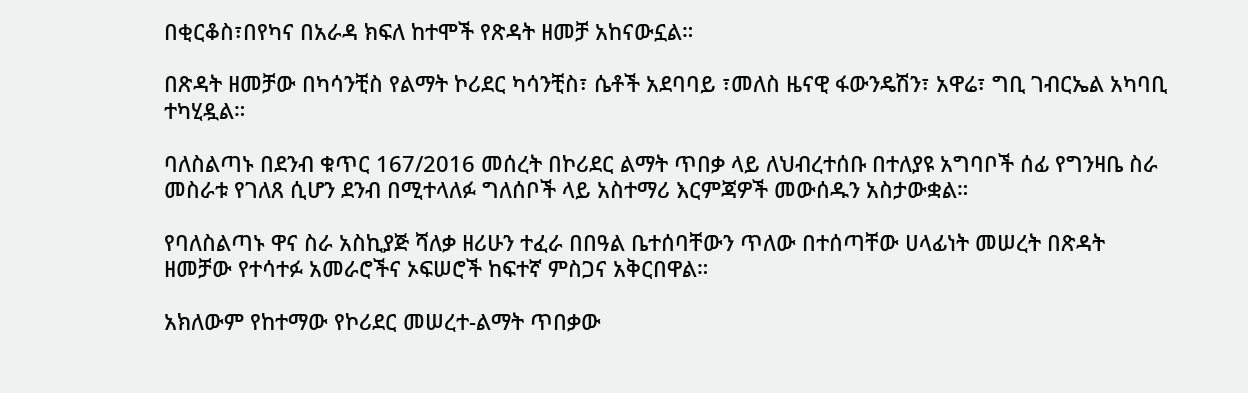በቂርቆስ፣በየካና በአራዳ ክፍለ ከተሞች የጽዳት ዘመቻ አከናውኗል።

በጽዳት ዘመቻው በካሳንቺስ የልማት ኮሪደር ካሳንቺስ፣ ሴቶች አደባባይ ፣መለስ ዜናዊ ፋውንዴሽን፣ አዋሬ፣ ግቢ ገብርኤል አካባቢ ተካሂዷል።

ባለስልጣኑ በደንብ ቁጥር 167/2016 መሰረት በኮሪደር ልማት ጥበቃ ላይ ለህብረተሰቡ በተለያዩ አግባቦች ሰፊ የግንዛቤ ስራ መስራቱ የገለጸ ሲሆን ደንብ በሚተላለፉ ግለሰቦች ላይ አስተማሪ እርምጃዎች መውሰዱን አስታውቋል።

የባለስልጣኑ ዋና ስራ አስኪያጅ ሻለቃ ዘሪሁን ተፈራ በበዓል ቤተሰባቸውን ጥለው በተሰጣቸው ሀላፊነት መሠረት በጽዳት ዘመቻው የተሳተፉ አመራሮችና ኦፍሠሮች ከፍተኛ ምስጋና አቅርበዋል።

አክለውም የከተማው የኮሪደር መሠረተ-ልማት ጥበቃው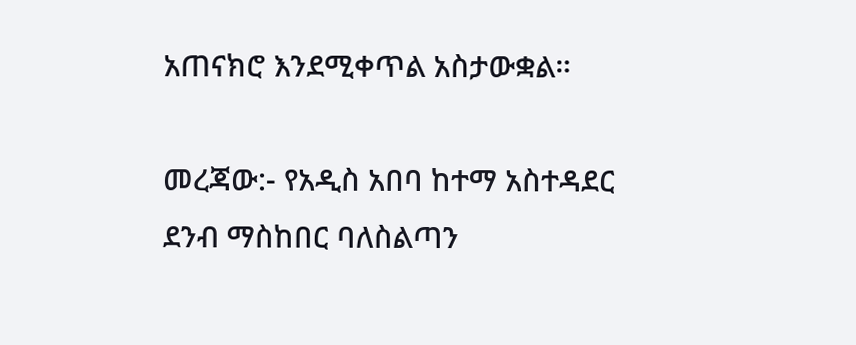አጠናክሮ እንደሚቀጥል አስታውቋል።

መረጃው:- የአዲስ አበባ ከተማ አስተዳደር ደንብ ማስከበር ባለስልጣን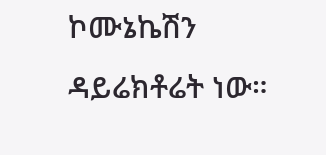ኮሙኔኬሽን ዳይሬክቶሬት ነው።